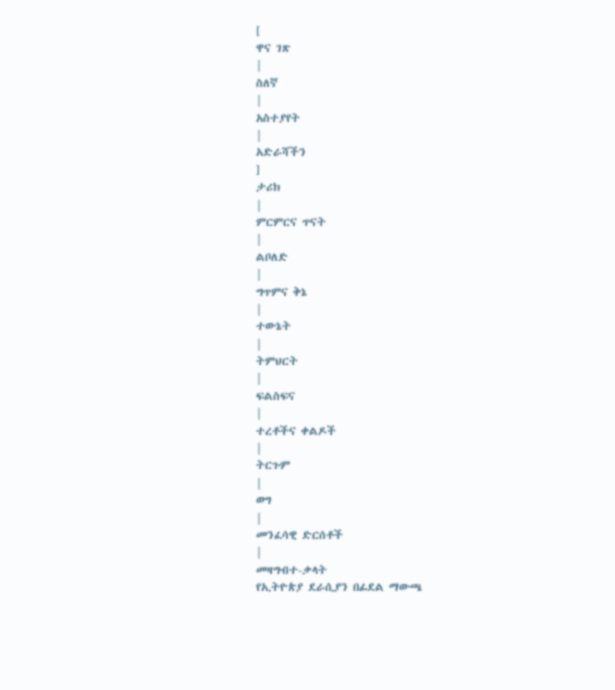[
ዋና ገጽ
|
ስለኛ
|
አስተያየት
|
አድራሻችን
]
ታሪክ
|
ምርምርና ጥናት
|
ልቦለድ
|
ግጥምና ቅኔ
|
ተውኔት
|
ትምህርት
|
ፍልስፍና
|
ተረቶችና ቀልዶች
|
ትርጉም
|
ወግ
|
መንፈሳዊ ድርሰቶች
|
መዛግብተ-ቃላት
የኢትዮጵያ ደራሲያን በፊደል ማውጫ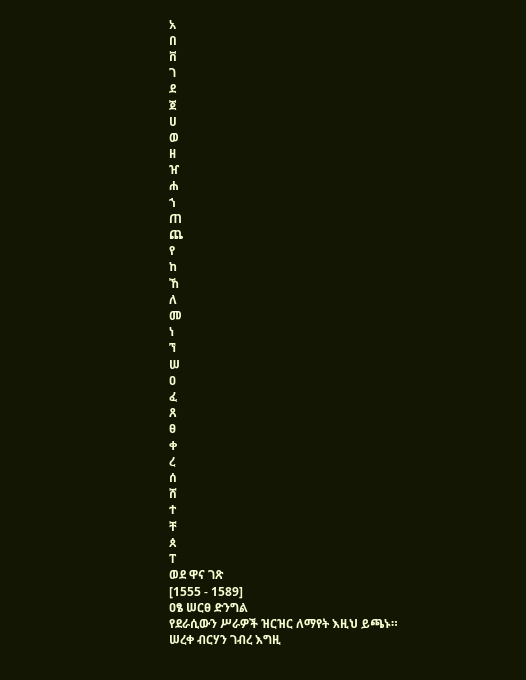አ
በ
ቨ
ገ
ደ
ጀ
ሀ
ወ
ዘ
ዠ
ሐ
ኀ
ጠ
ጨ
የ
ከ
ኸ
ለ
መ
ነ
ኘ
ሠ
ዐ
ፈ
ጸ
ፀ
ቀ
ረ
ሰ
ሸ
ተ
ቸ
ጰ
ፐ
ወደ ዋና ገጽ
[1555 - 1589]
ዐፄ ሠርፀ ድንግል
የደራሲውን ሥራዎች ዝርዝር ለማየት እዚህ ይጫኑ።
ሠረቀ ብርሃን ገብረ እግዚ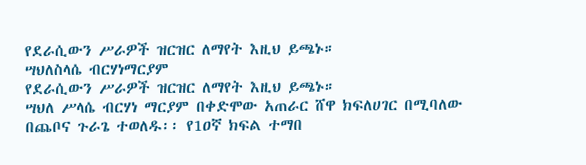የደራሲውን ሥራዎች ዝርዝር ለማየት እዚህ ይጫኑ።
ሣህለስላሴ ብርሃነማርያም
የደራሲውን ሥራዎች ዝርዝር ለማየት እዚህ ይጫኑ።
ሣህለ ሥላሴ ብርሃነ ማርያም በቀድሞው አጠራር ሸዋ ክፍለሀገር በሚባለው በጨቦና ጉራጌ ተወለዱ፡፡ የ1ዐኛ ክፍል ተማበ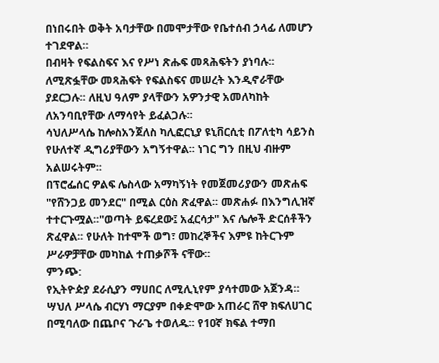በነበሩበት ወቅት አባታቸው በመሞታቸው የቤተሰብ ኃላፊ ለመሆን ተገደዋል።
በብዛት የፍልስፍና እና የሥነ ጽሑፍ መጻሕፍትን ያነባሉ፡፡ ለሚጽፏቸው መጻሕፍት የፍልስፍና መሠረት እንዲኖራቸው ያደርጋሉ፡፡ ለዚህ ዓለም ያላቸውን አዎንታዊ አመለካከት ለአንባቢየቸው ለማሳየት ይፈልጋሉ፡፡
ሳህለሥላሴ ከሎስአንጀለስ ካሊፎርኒያ ዩኒቨርሲቲ በፖለቲካ ሳይንስ የሁለተኛ ዲግሪያቸውን አግኝተዋል፡፡ ነገር ግን በዚህ ብዙም አልሠሩትም፡፡
በፕሮፌሰር ዎልፍ ሌስላው አማካኝነት የመጀመሪያውን መጽሐፍ "የሸንጋይ መንደር" በሚል ርዕስ ጽፈዋል፡፡ መጽሐፉ በእንግሊዝኛ ተተርጉሟል፡፡"ወጣት ይፍረደው፤ አፈርሳታ" እና ሌሎች ድርሰቶችን ጽፈዋል፡፡ የሁለት ከተሞች ወግ፣ መከረኞችና እምዩ ከትርጉም ሥራዎቻቸው መካከል ተጠቃሾች ናቸው፡፡
ምንጭ:
የኢትዮዽያ ደራሲያን ማሀበር ለሚሊኒየም ያሳተመው አጀንዳ።
ሣህለ ሥላሴ ብርሃነ ማርያም በቀድሞው አጠራር ሸዋ ክፍለሀገር በሚባለው በጨቦና ጉራጌ ተወለዱ፡፡ የ1ዐኛ ክፍል ተማበ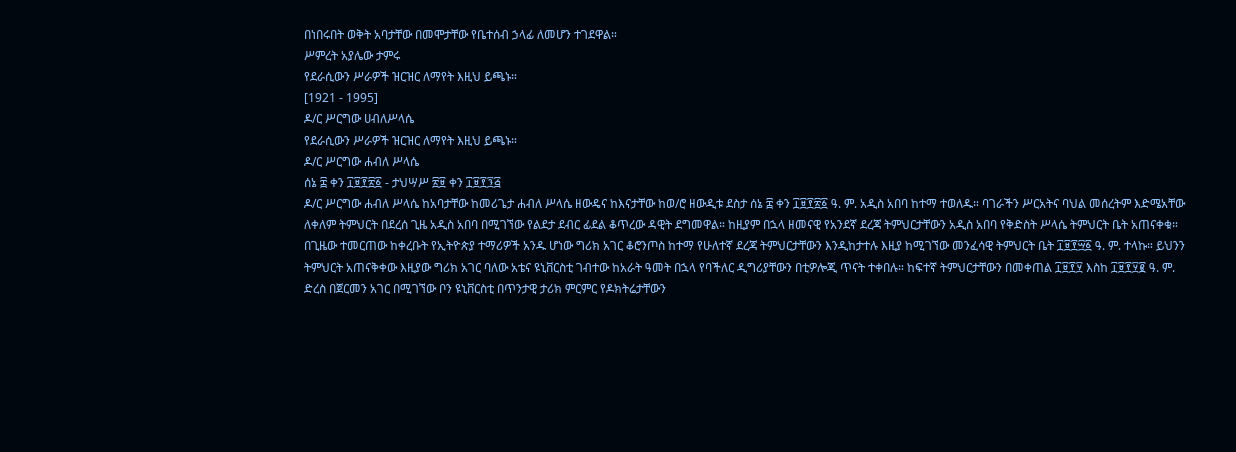በነበሩበት ወቅት አባታቸው በመሞታቸው የቤተሰብ ኃላፊ ለመሆን ተገደዋል።
ሥምረት አያሌው ታምሩ
የደራሲውን ሥራዎች ዝርዝር ለማየት እዚህ ይጫኑ።
[1921 - 1995]
ዶ/ር ሥርግው ሀብለሥላሴ
የደራሲውን ሥራዎች ዝርዝር ለማየት እዚህ ይጫኑ።
ዶ/ር ሥርግው ሐብለ ሥላሴ
ሰኔ ፰ ቀን ፲፱፻፳፩ - ታህሣሥ ፳፱ ቀን ፲፱፻፺፭
ዶ/ር ሥርግው ሐብለ ሥላሴ ከአባታቸው ከመሪጌታ ሐብለ ሥላሴ ዘውዴና ከእናታቸው ከወ/ሮ ዘውዲቱ ደስታ ሰኔ ፰ ቀን ፲፱፻፳፩ ዓ. ም. አዲስ አበባ ከተማ ተወለዱ። ባገራችን ሥርአትና ባህል መሰረትም እድሜአቸው ለቀለም ትምህርት በደረሰ ጊዜ አዲስ አበባ በሚገኘው የልደታ ደብር ፊደል ቆጥረው ዳዊት ደግመዋል። ከዚያም በኋላ ዘመናዊ የአንደኛ ደረጃ ትምህርታቸውን አዲስ አበባ የቅድስት ሥላሴ ትምህርት ቤት አጠናቀቁ። በጊዜው ተመርጠው ከቀረቡት የኢትዮጵያ ተማሪዎች አንዱ ሆነው ግሪክ አገር ቆሮንጦስ ከተማ የሁለተኛ ደረጃ ትምህርታቸውን እንዲከታተሉ እዚያ ከሚገኘው መንፈሳዊ ትምህርት ቤት ፲፱፻፵፩ ዓ. ም. ተላኩ። ይህንን ትምህርት አጠናቅቀው እዚያው ግሪክ አገር ባለው አቴና ዩኒቨርስቲ ገብተው ከአራት ዓመት በኋላ የባችለር ዲግሪያቸውን በቲዎሎጂ ጥናት ተቀበሉ። ከፍተኛ ትምህርታቸውን በመቀጠል ፲፱፻፶ እስከ ፲፱፻፶፪ ዓ. ም. ድረስ በጀርመን አገር በሚገኘው ቦን ዩኒቨርስቲ በጥንታዊ ታሪክ ምርምር የዶክትሬታቸውን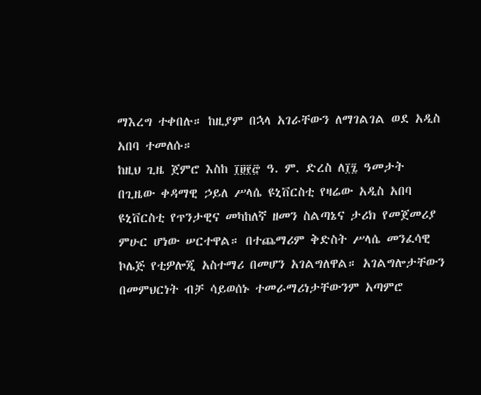ማእረግ ተቀበሉ። ከዚያም በኋላ አገራቸውን ለማገልገል ወደ አዲስ አበባ ተመለሱ።
ከዚህ ጊዜ ጀምሮ እስከ ፲፱፻፸ ዓ. ም. ድረስ ለ፲፯ ዓመታት በጊዜው ቀዳማዊ ኃይለ ሥላሴ ዩኒቨርስቲ የዛሬው አዲስ አበባ ዩኒቨርስቲ የጥንታዊና መካከለኛ ዘመን ስልጣኔና ታሪክ የመጀመሪያ ምሁር ሆነው ሠርተዋል። በተጨማሪም ቅድስት ሥላሴ መንፈሳዊ ኮሌጅ የቲዎሎጂ አስተማሪ በመሆን አገልግለዋል። አገልግሎታቸውን በመምህርነት ብቻ ሳይወሰኑ ተመራማሪነታቸውንም አጣምሮ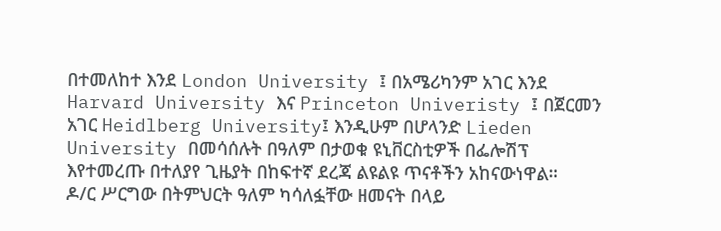በተመለከተ እንደ London University ፤ በአሜሪካንም አገር እንደ Harvard University እና Princeton Univeristy ፤ በጀርመን አገር Heidlberg University፤ እንዲሁም በሆላንድ Lieden University በመሳሰሉት በዓለም በታወቁ ዩኒቨርስቲዎች በፌሎሽፕ እየተመረጡ በተለያየ ጊዜያት በከፍተኛ ደረጃ ልዩልዩ ጥናቶችን አከናውነዋል።
ዶ/ር ሥርግው በትምህርት ዓለም ካሳለፏቸው ዘመናት በላይ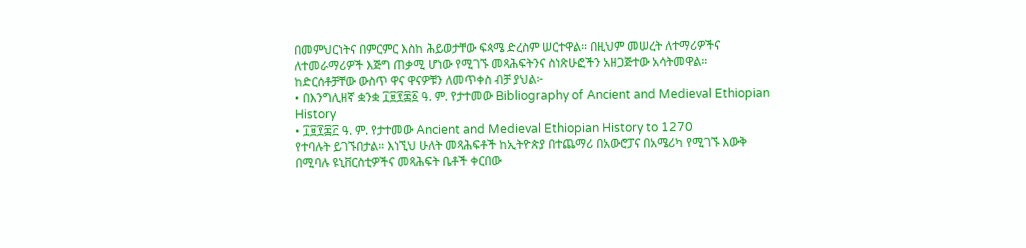በመምህርነትና በምርምር እስከ ሕይወታቸው ፍጳሜ ድረስም ሠርተዋል። በዚህም መሠረት ለተማሪዎችና ለተመራማሪዎች እጅግ ጠቃሚ ሆነው የሚገኙ መጻሕፍትንና ስነጽሁፎችን አዘጋጅተው አሳትመዋል። ከድርሰቶቻቸው ውስጥ ዋና ዋናዎቹን ለመጥቀስ ብቻ ያህል፦
• በእንግሊዘኛ ቋንቋ ፲፱፻፷፩ ዓ. ም. የታተመው Bibliography of Ancient and Medieval Ethiopian History
• ፲፱፻፷፫ ዓ. ም. የታተመው Ancient and Medieval Ethiopian History to 1270
የተባሉት ይገኙበታል። እነኚህ ሁለት መጻሕፍቶች ከኢትዮጵያ በተጨማሪ በአውሮፓና በአሜሪካ የሚገኙ እውቅ በሚባሉ ዩኒቨርስቲዎችና መጻሕፍት ቤቶች ቀርበው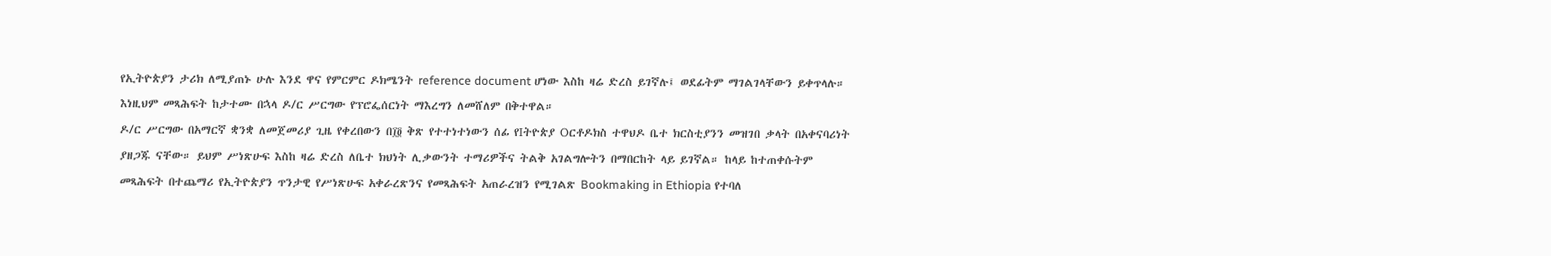የኢትዮጵያን ታሪክ ለሚያጠኑ ሁሉ እንደ ዋና የምርምር ዶክሜንት reference document ሆነው እስከ ዛሬ ድረስ ይገኛሉ፤ ወደፊትም ማገልገላቸውን ይቀጥላሉ። እነዚህም መጻሕፍት ከታተሙ በኋላ ዶ/ር ሥርግው የፕሮፌሰርነት ማእረግን ለመሸለም በቅተዋል።
ዶ/ር ሥርግው በአማርኛ ቋንቋ ለመጀመሪያ ጊዜ የቀረበውን በ፲፬ ቅጽ የተተነተነውን ሰፊ የIትዮጵያ Oርቶዶክስ ተዋህዶ ቤተ ክርስቲያንን መዝገበ ቃላት በአቀናባሪነት ያዘጋጁ ናቸው። ይህም ሥነጽሁፍ እስከ ዛሬ ድረስ ለቤተ ክህነት ሊቃውንት ተማሪዎችና ትልቅ አገልግሎትን በማበርከት ላይ ይገኛል። ከላይ ከተጠቀሱትም መጻሕፍት በተጨማሪ የኢትዮጵያን ጥንታዊ የሥነጽሁፍ አቀራረጽንና የመጻሕፍት አጠራረዝን የሚገልጽ Bookmaking in Ethiopia የተባለ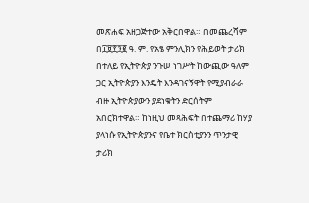መጽሐፍ አዘጋጅተው አቅርበዋል። በመጨረሻም በ፲፱፻፺፪ ዓ. ም. የአፄ ምንሊክን የሕይወት ታሪክ በተለይ የኢትዮጵያ ንጉሠ ነገሥት ከውጪው ዓለም ጋር ኢትዮጵያን እንዴት እንዳገናኝዋት የሚያብራራ ብዙ ኢትዮጵያውን ያደነቁትን ድርሰትም አበርክተዋል። ከነዚህ መጻሕፍት በተጨማሪ ከሃያ ያላነሱ የኢትዮጵያንና የቤተ ክርስቲያንን ጥንታዊ ታሪክ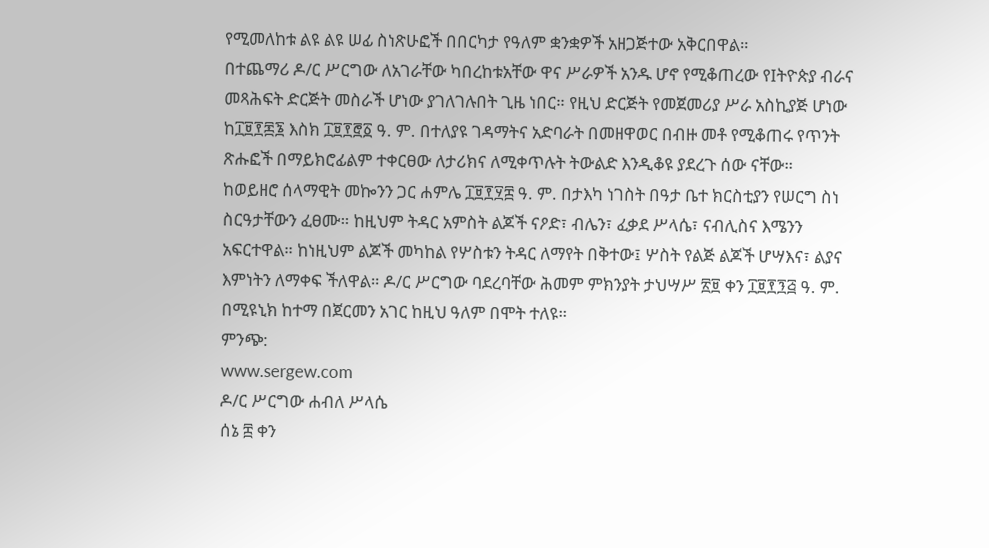የሚመለከቱ ልዩ ልዩ ሠፊ ስነጽሁፎች በበርካታ የዓለም ቋንቋዎች አዘጋጅተው አቅርበዋል።
በተጨማሪ ዶ/ር ሥርግው ለአገራቸው ካበረከቱአቸው ዋና ሥራዎች አንዱ ሆኖ የሚቆጠረው የIትዮጵያ ብራና መጻሕፍት ድርጅት መስራች ሆነው ያገለገሉበት ጊዜ ነበር። የዚህ ድርጅት የመጀመሪያ ሥራ አስኪያጅ ሆነው ከ፲፱፻፷፮ እስክ ፲፱፻፸፩ ዓ. ም. በተለያዩ ገዳማትና አድባራት በመዘዋወር በብዙ መቶ የሚቆጠሩ የጥንት ጽሑፎች በማይክሮፊልም ተቀርፀው ለታሪክና ለሚቀጥሉት ትውልድ እንዲቆዩ ያደረጉ ሰው ናቸው።
ከወይዘሮ ሰላማዊት መኰንን ጋር ሐምሌ ፲፱፻፶፰ ዓ. ም. በታእካ ነገስት በዓታ ቤተ ክርስቲያን የሠርግ ስነ ስርዓታቸውን ፈፀሙ። ከዚህም ትዳር አምስት ልጆች ናዖድ፣ ብሌን፣ ፈቃደ ሥላሴ፣ ናብሊስና እሜንን አፍርተዋል። ከነዚህም ልጆች መካከል የሦስቱን ትዳር ለማየት በቅተው፤ ሦስት የልጅ ልጆች ሆሣእና፣ ልያና እምነትን ለማቀፍ ችለዋል። ዶ/ር ሥርግው ባደረባቸው ሕመም ምክንያት ታህሣሥ ፳፱ ቀን ፲፱፻፺፭ ዓ. ም. በሚዩኒክ ከተማ በጀርመን አገር ከዚህ ዓለም በሞት ተለዩ።
ምንጭ:
www.sergew.com
ዶ/ር ሥርግው ሐብለ ሥላሴ
ሰኔ ፰ ቀን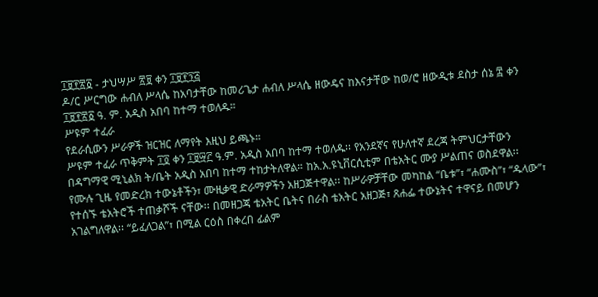፲፱፻፳፩ - ታህሣሥ ፳፱ ቀን ፲፱፻፺፭
ዶ/ር ሥርግው ሐብለ ሥላሴ ከአባታቸው ከመሪጌታ ሐብለ ሥላሴ ዘውዴና ከእናታቸው ከወ/ሮ ዘውዲቱ ደስታ ሰኔ ፰ ቀን ፲፱፻፳፩ ዓ. ም. አዲስ አበባ ከተማ ተወለዱ።
ሥዩም ተፈራ
የደራሲውን ሥራዎች ዝርዝር ለማየት እዚህ ይጫኑ።
ሥዩም ተፈራ ጥቅምት ፲፬ ቀን ፲፱፵፫ ዓ.ም. አዲስ አበባ ከተማ ተወለዱ፡፡ የአንደኛና የሁለተኛ ደረጃ ትምህርታቸውን በዳግማዊ ሚኒልክ ት/ቤት አዲስ አበባ ከተማ ተከታትለዋል። ከአ.አ.ዩኒቨርሲቲም በቴአትር ሙያ ሥልጠና ወስደዋል፡፡
የሙሉ ጊዜ የመድረክ ተውኔቶችን፣ ሙዚቃዊ ድራማዎችን አዘጋጅተዋል፡፡ ከሥራዎቻቸው መካከል “ቤቱ”፣ “ሐሙስ”፣ “ዱላው”፣ የተሰኙ ቴአትሮች ተጠቃሾች ናቸው፡፡ በመዘጋጃ ቴአትር ቤትና በራስ ቴአትር አዘጋጅ፣ ጸሐፌ ተውኔትና ተዋናይ በመሆን አገልግለዋል፡፡ “ይፈለጋል”፣ በሚል ርዕስ በቀረበ ፊልም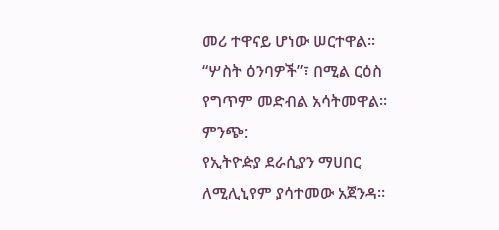መሪ ተዋናይ ሆነው ሠርተዋል፡፡ “ሦስት ዕንባዎች”፣ በሚል ርዕስ የግጥም መድብል አሳትመዋል፡፡
ምንጭ:
የኢትዮዽያ ደራሲያን ማሀበር ለሚሊኒየም ያሳተመው አጀንዳ።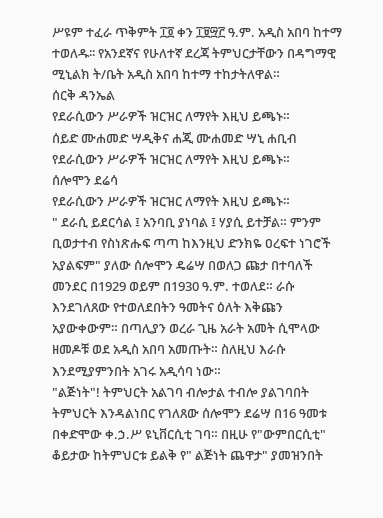ሥዩም ተፈራ ጥቅምት ፲፬ ቀን ፲፱፵፫ ዓ.ም. አዲስ አበባ ከተማ ተወለዱ፡፡ የአንደኛና የሁለተኛ ደረጃ ትምህርታቸውን በዳግማዊ ሚኒልክ ት/ቤት አዲስ አበባ ከተማ ተከታትለዋል።
ሰርቅ ዳንኤል
የደራሲውን ሥራዎች ዝርዝር ለማየት እዚህ ይጫኑ።
ሰይድ ሙሐመድ ሣዲቅና ሐጂ ሙሐመድ ሣኒ ሐቢብ
የደራሲውን ሥራዎች ዝርዝር ለማየት እዚህ ይጫኑ።
ሰሎሞን ደሬሳ
የደራሲውን ሥራዎች ዝርዝር ለማየት እዚህ ይጫኑ።
" ደራሲ ይደርሳል ፤ አንባቢ ያነባል ፤ ሃያሲ ይተቻል። ምንም ቢወታተብ የስነጽሑፍ ጣጣ ከእንዚህ ድንክዬ ዐረፍተ ነገሮች አያልፍም" ያለው ሰሎሞን ዴሬሣ በወለጋ ጩታ በተባለች መንደር በ1929 ወይም በ1930 ዓ.ም. ተወለደ። ራሱ እንደገለጸው የተወለደበትን ዓመትና ዕለት እቅጩን አያውቀውም። በጣሊያን ወረራ ጊዜ አራት አመት ሲሞላው ዘመዶቹ ወደ አዲስ አበባ አመጡት። ስለዚህ እራሱ እንደሚያምንበት አገሩ አዲሳባ ነው።
"ልጅነት"! ትምህርት አልገባ ብሎታል ተብሎ ያልገባበት ትምህርት እንዳልነበር የገለጸው ሰሎሞን ደሬሣ በ16 ዓመቱ በቀድሞው ቀ.ኃ.ሥ ዩኒቨርሲቲ ገባ። በዚሁ የ"ውምበርሲቲ" ቆይታው ከትምህርቱ ይልቅ የ" ልጅነት ጨዋታ" ያመዝንበት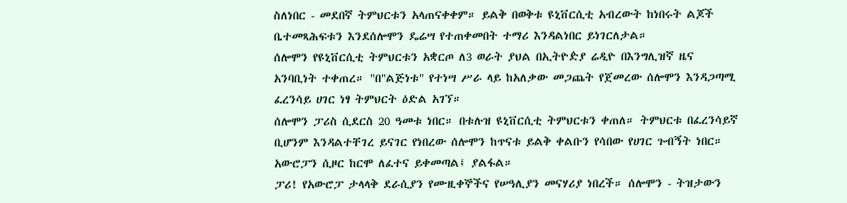ስለነበር - መደበኛ ትምህርቱን አላጠናቀቀም። ይልቅ በወቅቱ ዩኒቨርሲቲ አብረውት ከነበሩት ልጆች ቤተመጻሕፍቱን እንደሰሎሞን ዴሬሣ የተጠቀመበት ተማሪ እንዳልነበር ይነገርለታል።
ሰሎሞን የዩኒቨርሲቲ ትምህርቱን አቋርጦ ለ3 ወራት ያህል በኢትዮዽያ ሬዲዮ በእንግሊዝኛ ዜና አንባቢነት ተቀጠረ። "በ"ልጅነቱ" የተነሣ ሥራ ላይ ከአለቃው መጋጨት የጀመረው ሰሎሞን እንዳጋጣሚ ፈረንሳይ ሀገር ነፃ ትምህርት ዕድል አገኘ።
ሰሎሞን ፓሪስ ሲደርስ 20 ዓመቱ ነበር። በቱሉዝ ዩኒቨርሲቲ ትምህርቱን ቀጠለ። ትምህርቱ በፈረንሳይኛ ቢሆንም እንዳልተቸገረ ይናገር የነበረው ሰሎሞን ከጥናቱ ይልቅ ቀልቡን የሳበው የሀገር ጉብኝት ነበር። አውሮፓን ሲዞር ከርሞ ለፈተና ይቀመጣል፤ ያልፋል።
ፓሪ! የአውሮፓ ታላላቅ ደራሲያን የሙዚቀኞችና የሠዓሊያን መናሃሪያ ነበረች። ሰሎሞን - ትዝታውን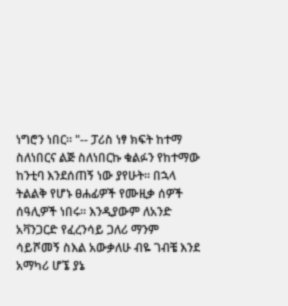ነግሮን ነበር። "-- ፓሪስ ነፃ ክፍት ከተማ ስለነበርና ልጅ ስለነበርኩ ቁልፉን የከተማው ከንቲባ እንደሰጠኝ ነው ያየሁት። በኋላ ትልልቅ የሆኑ ፀሐፊዎች የሙዚቃ ሰዎች ሰዓሊዎች ነበሩ። እንዲያውም ለአንድ አቫንጋርድ የፈረንሳይ ጋለሪ ማንም ሳይሾመኝ ስእል አውቃለሁ ብዬ ገብቼ እንደ አማካሪ ሆኜ ያኔ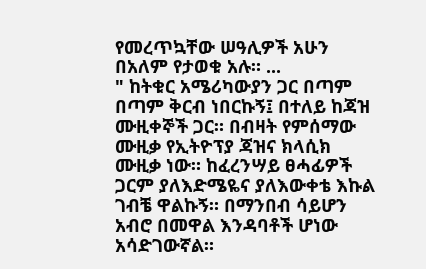የመረጥኳቸው ሠዓሊዎች አሁን በአለም የታወቁ አሉ። ...
" ከትቁር አሜሪካውያን ጋር በጣም በጣም ቅርብ ነበርኩኝ፤ በተለይ ከጃዝ ሙዚቀኞች ጋር። በብዛት የምሰማው ሙዚቃ የኢትዮፕያ ጃዝና ክላሲክ ሙዚቃ ነው። ከፈረንሣይ ፀሓፊዎች ጋርም ያለእድሜዬና ያለእውቀቴ እኩል ገብቼ ዋልኩኝ። በማንበብ ሳይሆን አብሮ በመዋል እንዳባቶች ሆነው አሳድገውኛል።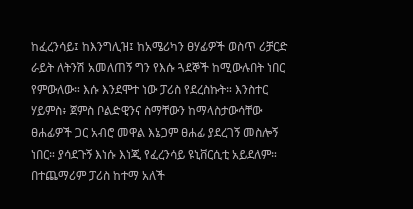ከፈረንሳይ፤ ከእንግሊዝ፤ ከአሜሪካን ፀሃፊዎች ወስጥ ሪቻርድ ራይት ለትንሽ አመለጠኝ ግን የእሱ ጓደኞች ከሚውሉበት ነበር የምውለው። እሱ እንደሞተ ነው ፓሪስ የደረስኩት። እንስተር ሃይምስ፥ ጀምስ ቦልድዊንና ስማቸውን ከማላስታውሳቸው ፀሐፊዎች ጋር አብሮ መዋል እኔጋም ፀሐፊ ያደረገኝ መስሎኝ ነበር። ያሳደጉኝ እነሱ እነጂ የፈረንሳይ ዩኒቨርሲቲ አይደለም። በተጨማሪም ፓሪስ ከተማ አለች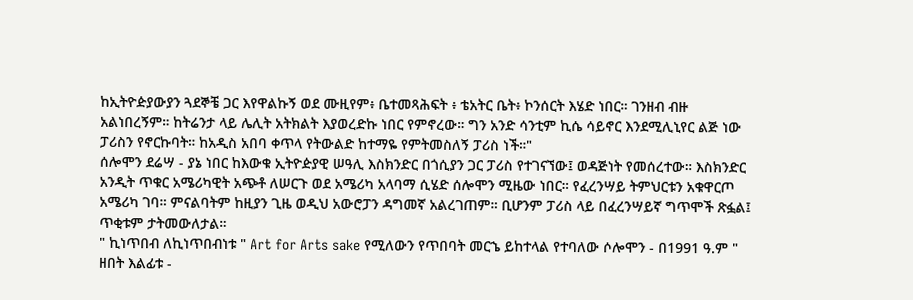ከኢትዮዽያውያን ጓደኞቼ ጋር እየዋልኩኝ ወደ ሙዚየም፥ ቤተመጻሕፍት ፥ ቴአትር ቤት፥ ኮንሰርት እሄድ ነበር። ገንዘብ ብዙ አልነበረኝም። ከትሬንታ ላይ ሌሊት አትክልት እያወረድኩ ነበር የምኖረው። ግን አንድ ሳንቲም ኪሴ ሳይኖር እንደሚሊኒየር ልጅ ነው ፓሪስን የኖርኩባት። ከአዲስ አበባ ቀጥላ የትውልድ ከተማዬ የምትመስለኝ ፓሪስ ነች።"
ሰሎሞን ደሬሣ - ያኔ ነበር ከእውቁ ኢትዮዽያዊ ሠዓሊ እስክንድር በጎሲያን ጋር ፓሪስ የተገናኘው፤ ወዳጅነት የመሰረተው። እስክንድር አንዲት ጥቁር አሜሪካዊት አጭቶ ለሠርጉ ወደ አሜሪካ አላባማ ሲሄድ ሰሎሞን ሚዜው ነበር። የፈረንሣይ ትምህርቱን አቁዋርጦ አሜሪካ ገባ። ምናልባትም ከዚያን ጊዜ ወዲህ አውሮፓን ዳግመኛ አልረገጠም። ቢሆንም ፓሪስ ላይ በፈረንሣይኛ ግጥሞች ጽፏል፤ ጥቂቱም ታትመውለታል።
" ኪነጥበብ ለኪነጥበብነቱ " Art for Arts sake የሚለውን የጥበባት መርኄ ይከተላል የተባለው ሶሎሞን - በ1991 ዓ.ም " ዘበት እልፊቱ -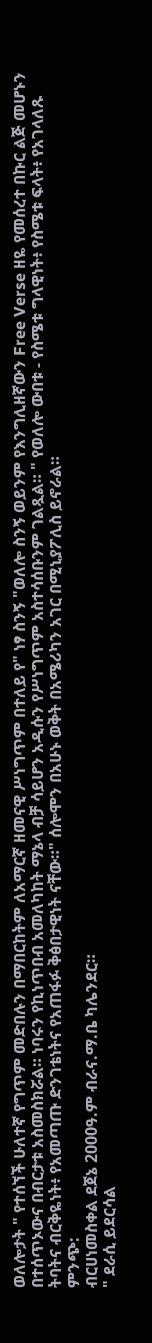ወለሎታት " የተሰኘች ሁለተኛ የግጥም መድበሉን በማበርከትም ለአማርኛ ዘመናዊ ሥነግጥም በተለይ የ" ነፃ ስንኝ "ወለሎ ስንኝ ወይንም የእንግሊዘኛውን Free Verse ዘዬ የመሰረተ በኩር ልጅ መሆኑን በተሰጥኦውና በብርታቱ አስመስክሯል። ነባሩን የኪነጥበብ አመለካከት ማኔላ ብቻ ሳይሆን አዲሱን የሥነግጥም አስተሳሰቡንም ገልጿል። " የወለሎ ውበቱ - የስሜቱ ግላዊነት፥ የስሜቱ ፍላት፥ የአገላለጹ ትባትና ብርቅዬነት፥ የአመጣጡ ድንገቴነትና የአጠፋፉ ቅፅበታዊነት ናቸው።" ሰሎሞን በአሁኑ ወቅት በአሜሪካን አገር በሚኒያፖሊስ ይኖራል።
ምንጭ:
ብርሀነመስቀል ደጀኔ 2000ዓ.ም ብራና.ማ.ቤ ካሌንደር።
" ደራሲ ይደርሳል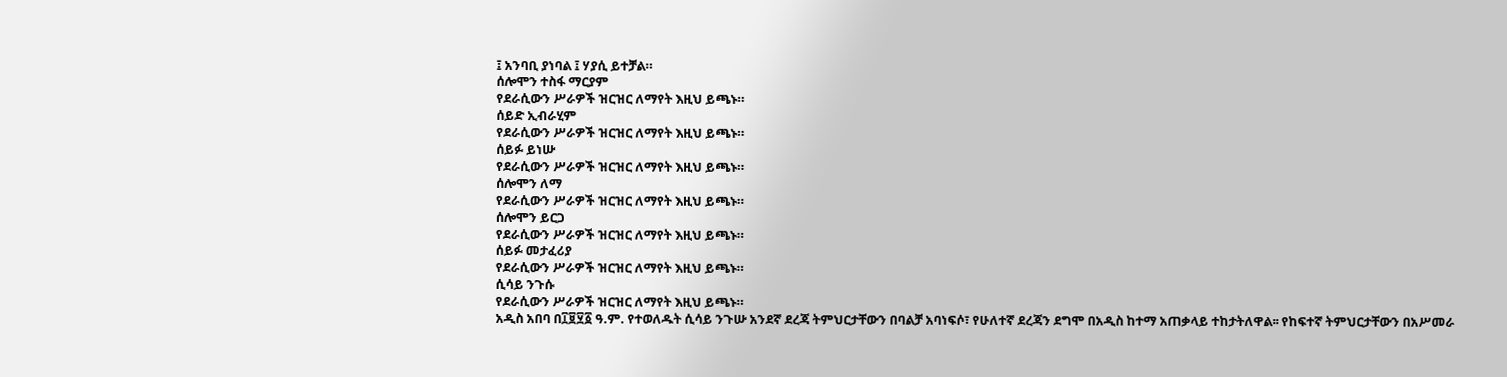፤ አንባቢ ያነባል ፤ ሃያሲ ይተቻል።
ሰሎሞን ተስፋ ማርያም
የደራሲውን ሥራዎች ዝርዝር ለማየት እዚህ ይጫኑ።
ሰይድ ኢብራሂም
የደራሲውን ሥራዎች ዝርዝር ለማየት እዚህ ይጫኑ።
ሰይፉ ይነሡ
የደራሲውን ሥራዎች ዝርዝር ለማየት እዚህ ይጫኑ።
ሰሎሞን ለማ
የደራሲውን ሥራዎች ዝርዝር ለማየት እዚህ ይጫኑ።
ሰሎሞን ይርጋ
የደራሲውን ሥራዎች ዝርዝር ለማየት እዚህ ይጫኑ።
ሰይፉ መታፈሪያ
የደራሲውን ሥራዎች ዝርዝር ለማየት እዚህ ይጫኑ።
ሲሳይ ንጉሱ
የደራሲውን ሥራዎች ዝርዝር ለማየት እዚህ ይጫኑ።
አዲስ አበባ በ፲፱፶፩ ዓ.ም. የተወለዱት ሲሳይ ንጉሡ አንደኛ ደረጃ ትምህርታቸውን በባልቻ አባነፍሶ፣ የሁለተኛ ደረጃን ደግሞ በአዲስ ከተማ አጠቃላይ ተከታትለዋል፡፡ የከፍተኛ ትምህርታቸውን በአሥመራ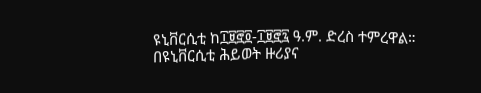ዩኒቨርሲቲ ከ፲፱፸፬-፲፱፸፯ ዓ.ም. ድረስ ተምረዋል።
በዩኒቨርሲቲ ሕይወት ዙሪያና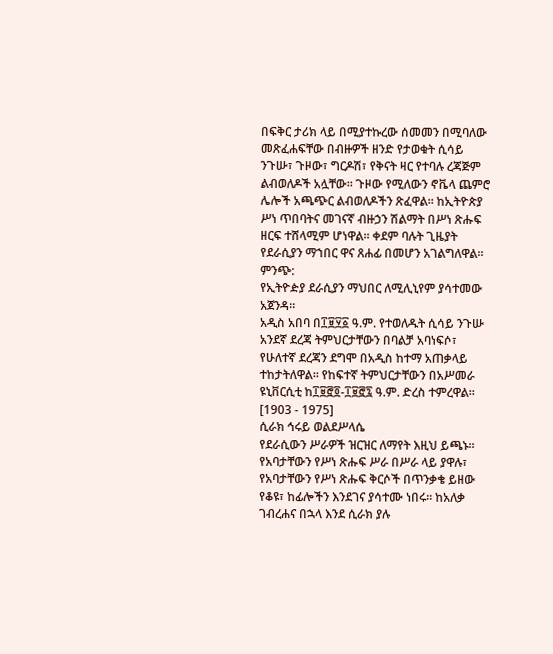በፍቅር ታሪክ ላይ በሚያተኩረው ሰመመን በሚባለው መጽፈሐፍቸው በብዙዎች ዘንድ የታወቁት ሲሳይ ንጉሡ፣ ጉዞው፣ ግርዶሽ፣ የቅናት ዛር የተባሉ ረጃጅም ልብወለዶች አሏቸው፡፡ ጉዞው የሚለውን ኖቬላ ጨምሮ ሌሎች አጫጭር ልብወለዶችን ጽፈዋል፡፡ ከኢትዮጵያ ሥነ ጥበባትና መገናኛ ብዙኃን ሽልማት በሥነ ጽሑፍ ዘርፍ ተሸላሚም ሆነዋል፡፡ ቀደም ባሉት ጊዜያት የደራሲያን ማኀበር ዋና ጸሐፊ በመሆን አገልግለዋል፡፡
ምንጭ:
የኢትዮዽያ ደራሲያን ማህበር ለሚሊኒየም ያሳተመው አጀንዳ።
አዲስ አበባ በ፲፱፶፩ ዓ.ም. የተወለዱት ሲሳይ ንጉሡ አንደኛ ደረጃ ትምህርታቸውን በባልቻ አባነፍሶ፣ የሁለተኛ ደረጃን ደግሞ በአዲስ ከተማ አጠቃላይ ተከታትለዋል፡፡ የከፍተኛ ትምህርታቸውን በአሥመራ ዩኒቨርሲቲ ከ፲፱፸፬-፲፱፸፯ ዓ.ም. ድረስ ተምረዋል።
[1903 - 1975]
ሲራክ ኅሩይ ወልደሥላሴ
የደራሲውን ሥራዎች ዝርዝር ለማየት እዚህ ይጫኑ።
የአባታቸውን የሥነ ጽሑፍ ሥራ በሥራ ላይ ያዋሉ፣ የአባታቸውን የሥነ ጽሑፍ ቅርሶች በጥንቃቄ ይዘው የቆዩ፣ ከፊሎችን እንደገና ያሳተሙ ነበሩ፡፡ ከአለቃ ገብረሐና በኋላ እንደ ሲራክ ያሉ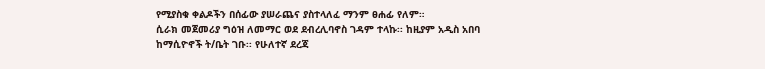የሚያስቁ ቀልዶችን በሰፊው ያሠራጨና ያስተላለፈ ማንም ፀሐፊ የለም።
ሲራክ መጀመሪያ ግዕዝ ለመማር ወደ ደብረሊባኖስ ገዳም ተላኩ፡፡ ከዚያም አዲስ አበባ ከማሲዮኖች ት/ቤት ገቡ፡፡ የሁለተኛ ደረጃ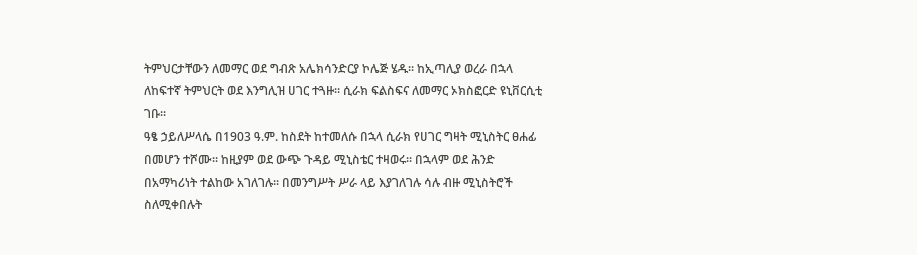ትምህርታቸውን ለመማር ወደ ግብጽ አሌክሳንድርያ ኮሌጅ ሄዱ፡፡ ከኢጣሊያ ወረራ በኋላ ለከፍተኛ ትምህርት ወደ እንግሊዝ ሀገር ተጓዙ፡፡ ሲራክ ፍልስፍና ለመማር ኦክስፎርድ ዩኒቨርሲቲ ገቡ።
ዓፄ ኃይለሥላሴ በ1903 ዓ.ም. ከስደት ከተመለሱ በኋላ ሲራክ የሀገር ግዛት ሚኒስትር ፀሐፊ በመሆን ተሾሙ፡፡ ከዚያም ወደ ውጭ ጉዳይ ሚኒስቴር ተዛወሩ፡፡ በኋላም ወደ ሕንድ በአማካሪነት ተልከው አገለገሉ፡፡ በመንግሥት ሥራ ላይ እያገለገሉ ሳሉ ብዙ ሚኒስትሮች ስለሚቀበሉት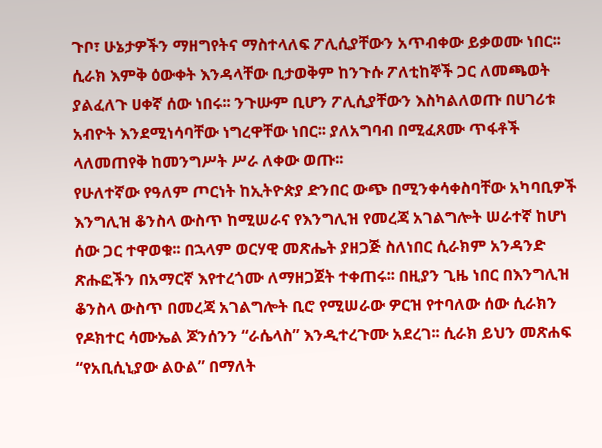ጉቦ፣ ሁኔታዎችን ማዘግየትና ማስተላለፍ ፖሊሲያቸውን አጥብቀው ይቃወሙ ነበር፡፡ ሲራክ እምቅ ዕውቀት እንዳላቸው ቢታወቅም ከንጉሱ ፖለቲከኞች ጋር ለመጫወት ያልፈለጉ ሀቀኛ ሰው ነበሩ፡፡ ንጉሡም ቢሆን ፖሊሲያቸውን እስካልለወጡ በሀገሪቱ አብዮት እንደሚነሳባቸው ነግረዋቸው ነበር፡፡ ያለአግባብ በሚፈጸሙ ጥፋቶች ላለመጠየቅ ከመንግሥት ሥራ ለቀው ወጡ፡፡
የሁለተኛው የዓለም ጦርነት ከኢትዮጵያ ድንበር ውጭ በሚንቀሳቀስባቸው አካባቢዎች እንግሊዝ ቆንስላ ውስጥ ከሚሠራና የእንግሊዝ የመረጃ አገልግሎት ሠራተኛ ከሆነ ሰው ጋር ተዋወቁ፡፡ በኋላም ወርሃዊ መጽሔት ያዘጋጅ ስለነበር ሲራክም አንዳንድ ጽሑፎችን በአማርኛ እየተረጎሙ ለማዘጋጀት ተቀጠሩ፡፡ በዚያን ጊዜ ነበር በእንግሊዝ ቆንስላ ውስጥ በመረጃ አገልግሎት ቢሮ የሚሠራው ዎርዝ የተባለው ሰው ሲራክን የዶክተር ሳሙኤል ጆንሰንን “ራሴላስ” እንዲተረጉሙ አደረገ፡፡ ሲራክ ይህን መጽሐፍ “የአቢሲኒያው ልዑል” በማለት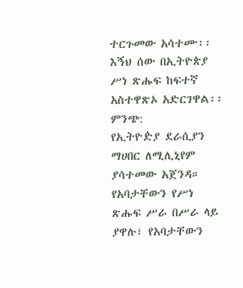ተርጉመው አሳተሙ፡፡ እኝህ ሰው በኢትዮጵያ ሥነ ጽሑፍ ከፍተኛ አስተዋጽኦ አድርገዋል፡፡
ምንጭ:
የኢትዮዽያ ደራሲያን ማሀበር ለሚሊኒየም ያሳተመው አጀንዳ።
የአባታቸውን የሥነ ጽሑፍ ሥራ በሥራ ላይ ያዋሉ፣ የአባታቸውን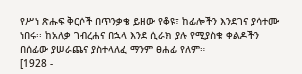የሥነ ጽሑፍ ቅርሶች በጥንቃቄ ይዘው የቆዩ፣ ከፊሎችን እንደገና ያሳተሙ ነበሩ፡፡ ከአለቃ ገብረሐና በኋላ እንደ ሲራክ ያሉ የሚያስቁ ቀልዶችን በሰፊው ያሠራጨና ያስተላለፈ ማንም ፀሐፊ የለም።
[1928 -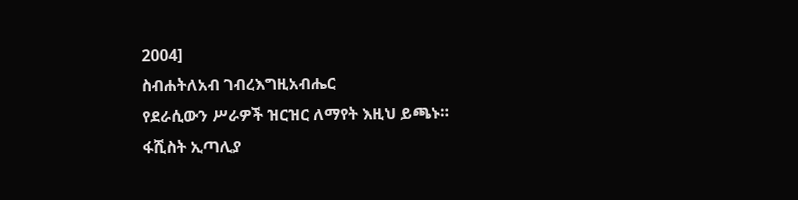2004]
ስብሐትለአብ ገብረእግዚአብሔር
የደራሲውን ሥራዎች ዝርዝር ለማየት እዚህ ይጫኑ።
ፋሺስት ኢጣሊያ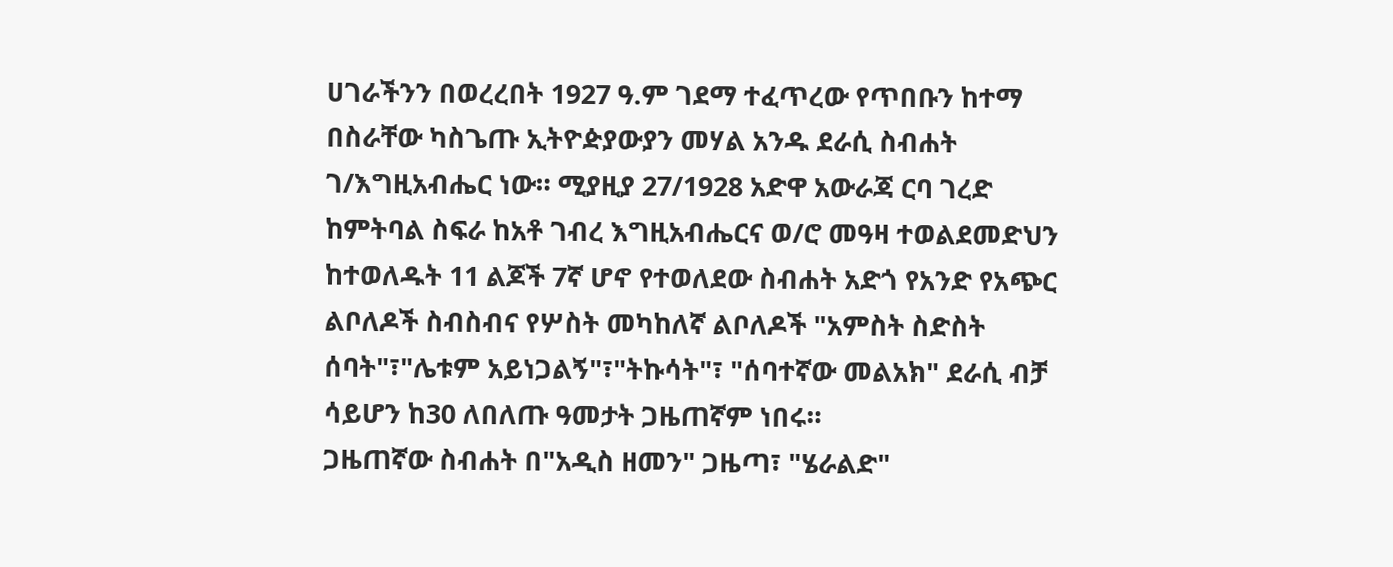ሀገራችንን በወረረበት 1927 ዓ.ም ገደማ ተፈጥረው የጥበቡን ከተማ በስራቸው ካስጌጡ ኢትዮዽያውያን መሃል አንዱ ደራሲ ስብሐት ገ/እግዚአብሔር ነው። ሚያዚያ 27/1928 አድዋ አውራጃ ርባ ገረድ ከምትባል ስፍራ ከአቶ ገብረ እግዚአብሔርና ወ/ሮ መዓዛ ተወልደመድህን ከተወለዱት 11 ልጆች 7ኛ ሆኖ የተወለደው ስብሐት አድጎ የአንድ የአጭር ልቦለዶች ስብስብና የሦስት መካከለኛ ልቦለዶች "አምስት ስድስት ሰባት"፣"ሌቱም አይነጋልኝ"፣"ትኩሳት"፣ "ሰባተኛው መልአክ" ደራሲ ብቻ ሳይሆን ከ30 ለበለጡ ዓመታት ጋዜጠኛም ነበሩ።
ጋዜጠኛው ስብሐት በ"አዲስ ዘመን" ጋዜጣ፣ "ሄራልድ"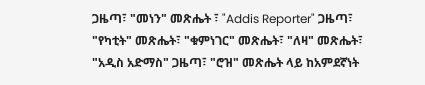ጋዜጣ፣ "መነን" መጽሔት ፣ "Addis Reporter" ጋዜጣ፣ "የካቲት" መጽሔት፣ "ቁምነገር" መጽሔት፣ "ለዛ" መጽሔት፣ "አዲስ አድማስ" ጋዜጣ፣ "ሮዝ" መጽሔት ላይ ከአምደኛነት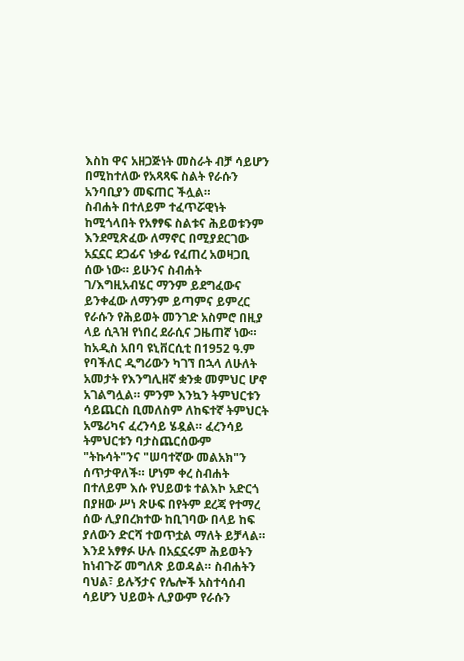እስከ ዋና አዘጋጅነት መስራት ብቻ ሳይሆን በሚከተለው የአጻጻፍ ስልት የራሱን አንባቢያን መፍጠር ችሏል።
ስብሐት በተለይም ተፈጥሯዊነት ከሚጎላበት የአፃፃፍ ስልቱና ሕይወቱንም እንደሚጽፈው ለማኖር በሚያደርገው አኗኗር ደጋፊና ነቃፊ የፈጠረ አወዛጋቢ ሰው ነው። ይሁንና ስብሐት ገ/እግዚአብሄር ማንም ይደግፈውና ይንቀፈው ለማንም ይጣምና ይምረር የራሱን የሕይወት መንገድ አስምሮ በዚያ ላይ ሲጓዝ የነበረ ደራሲና ጋዜጠኛ ነው።
ከአዲስ አበባ ዩኒቨርሲቲ በ1952 ዓ.ም የባችለር ዲግሪውን ካገኘ በኋላ ለሁለት አመታት የእንግሊዘኛ ቋንቋ መምህር ሆኖ አገልግሏል። ምንም እንኳን ትምህርቱን ሳይጨርስ ቢመለስም ለከፍተኛ ትምህርት አሜሪካና ፈረንሳይ ሄዷል። ፈረንሳይ ትምህርቱን ባታስጨርሰውም "ትኩሳት"ንና "ሠባተኛው መልአክ"ን ሰጥታዋለች። ሆነም ቀረ ስብሐት በተለይም እሱ የህይወቱ ተልእኮ አድርጎ በያዘው ሥነ ጽሁፍ በየትም ደረጃ የተማረ ሰው ሊያበረክተው ከቢገባው በላይ ከፍ ያለውን ድርሻ ተወጥቷል ማለት ይቻላል። እንደ አፃፃፉ ሁሉ በአኗኗሩም ሕይወትን ከነብጉሯ መግለጽ ይወዳል። ስብሐትን ባህል፣ ይሉኝታና የሌሎች አስተሳሰብ ሳይሆን ህይወት ሊያውም የራሱን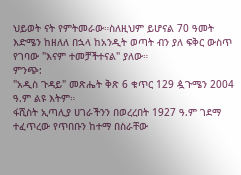ህይወት ናት የምትመራው።ስለዚህም ይሆናል 70 ዓመት እድሜን ከዘለለ በኋላ ከአንዲት ወጣት ብን ያለ ፍቅር ውስጥ የገባው "እናም ተመቻችተናል" ያለው።
ምንጭ:
"አዲስ ጉዳይ" መጽሔት ቅጽ 6 ቁጥር 129 ዿጉሜን 2004 ዓ.ም ልዩ እትም።
ፋሺስት ኢጣሊያ ሀገራችንን በወረረበት 1927 ዓ.ም ገደማ ተፈጥረው የጥበቡን ከተማ በስራቸው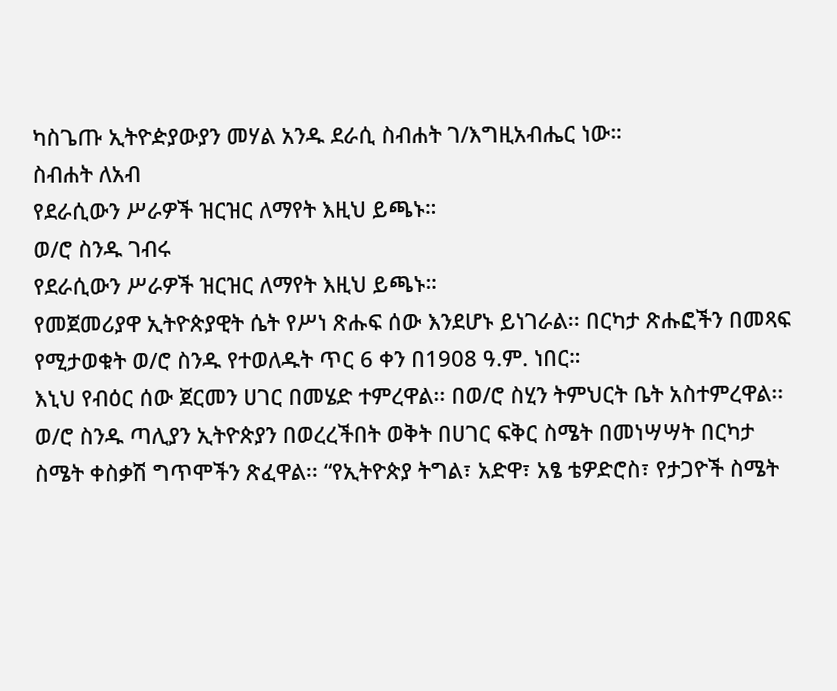ካስጌጡ ኢትዮዽያውያን መሃል አንዱ ደራሲ ስብሐት ገ/እግዚአብሔር ነው።
ስብሐት ለአብ
የደራሲውን ሥራዎች ዝርዝር ለማየት እዚህ ይጫኑ።
ወ/ሮ ስንዱ ገብሩ
የደራሲውን ሥራዎች ዝርዝር ለማየት እዚህ ይጫኑ።
የመጀመሪያዋ ኢትዮጵያዊት ሴት የሥነ ጽሑፍ ሰው እንደሆኑ ይነገራል፡፡ በርካታ ጽሑፎችን በመጻፍ የሚታወቁት ወ/ሮ ስንዱ የተወለዱት ጥር 6 ቀን በ1908 ዓ.ም. ነበር።
እኒህ የብዕር ሰው ጀርመን ሀገር በመሄድ ተምረዋል፡፡ በወ/ሮ ስሂን ትምህርት ቤት አስተምረዋል፡፡ ወ/ሮ ስንዱ ጣሊያን ኢትዮጵያን በወረረችበት ወቅት በሀገር ፍቅር ስሜት በመነሣሣት በርካታ ስሜት ቀስቃሽ ግጥሞችን ጽፈዋል፡፡ “የኢትዮጵያ ትግል፣ አድዋ፣ አፄ ቴዎድሮስ፣ የታጋዮች ስሜት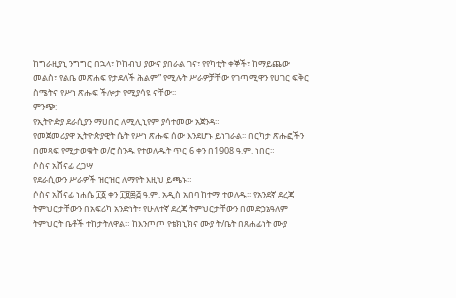ከግራዚያኒ ንግግር በኋላ፣ ኮከብህ ያውና ያበራል ገና፣ የየካቲት ቀኞች፣ ከማይጨው መልስ፣ የልቤ መጽሐፍ የታደለች ሕልም” የሚሉት ሥራዎቻቸው የገጣሚዋን የሀገር ፍቅር ስሜትና የሥነ ጽሑፍ ችሎታ የሚያሳዩ ናቸው፡፡
ምንጭ:
የኢትዮዽያ ደራሲያን ማሀበር ለሚሊኒየም ያሳተመው አጀንዳ።
የመጀመሪያዋ ኢትዮጵያዊት ሴት የሥነ ጽሑፍ ሰው እንደሆኑ ይነገራል፡፡ በርካታ ጽሑፎችን በመጻፍ የሚታወቁት ወ/ሮ ስንዱ የተወለዱት ጥር 6 ቀን በ1908 ዓ.ም. ነበር።
ሶስና አሸናፊ ረጋሣ
የደራሲውን ሥራዎች ዝርዝር ለማየት እዚህ ይጫኑ።
ሶስና አሸናፊ ነሐሴ ፲፩ ቀን ፲፱፷፭ ዓ.ም. አዲስ አበባ ከተማ ተወለዱ፡፡ የአንደኛ ደረጃ ትምህርታቸውን በአፍሪካ አንድነት፣ የሁለተኛ ደረጃ ትምህርታቸውን በመድኃኔዓለም ትምህርት ቤቶች ተከታትለዋል። ከእንጦጦ የቴክኒክና ሙያ ት/ቤት በጸሐፊነት ሙያ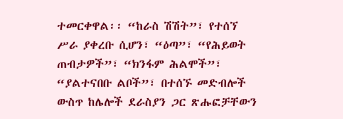ተመርቀዋል፡፡ “ከራስ ሽሽት”፣ የተሰኘ ሥራ ያቀረቡ ሲሆን፣ “ዕጣ”፣ “የሕይወት ጠብታዎች”፣ “ክንፋም ሕልሞች”፣ “ያልተናበቡ ልቦች”፣ በተሰኙ መድብሎች ውስጥ ከሌሎች ደራስያን ጋር ጽሑፎቻቸውን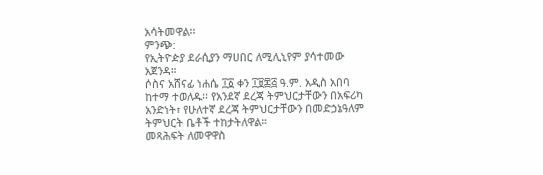አሳትመዋል፡፡
ምንጭ:
የኢትዮዽያ ደራሲያን ማሀበር ለሚሊኒየም ያሳተመው አጀንዳ።
ሶስና አሸናፊ ነሐሴ ፲፩ ቀን ፲፱፷፭ ዓ.ም. አዲስ አበባ ከተማ ተወለዱ፡፡ የአንደኛ ደረጃ ትምህርታቸውን በአፍሪካ አንድነት፣ የሁለተኛ ደረጃ ትምህርታቸውን በመድኃኔዓለም ትምህርት ቤቶች ተከታትለዋል።
መጻሕፍት ለመዋዋስ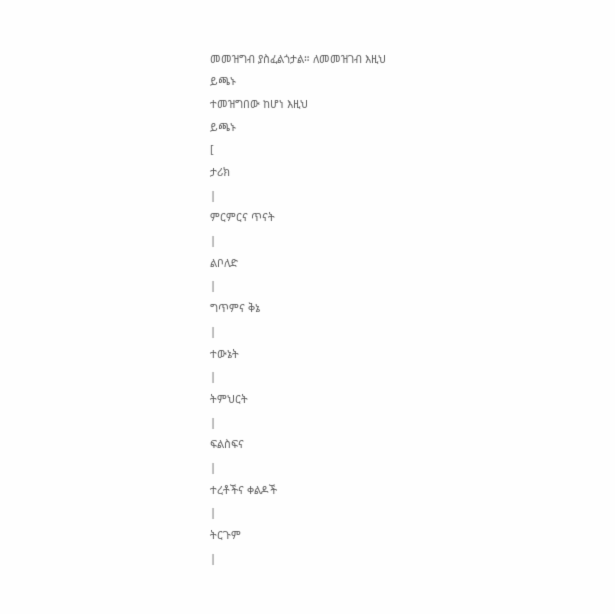መመዝግብ ያስፈልጎታል። ለመመዝገብ እዚህ
ይጫኑ
ተመዝግበው ከሆነ እዚህ
ይጫኑ
[
ታሪክ
|
ምርምርና ጥናት
|
ልቦለድ
|
ግጥምና ቅኔ
|
ተውኔት
|
ትምህርት
|
ፍልስፍና
|
ተረቶችና ቀልዶች
|
ትርጉም
|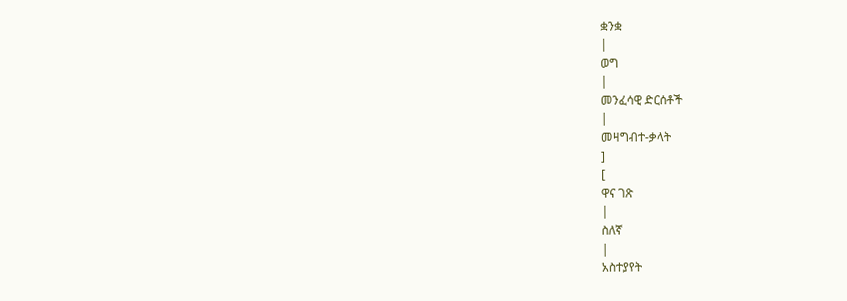ቋንቋ
|
ወግ
|
መንፈሳዊ ድርሰቶች
|
መዛግብተ-ቃላት
]
[
ዋና ገጽ
|
ስለኛ
|
አስተያየት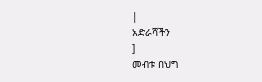|
አድራሻችን
]
መብቱ በህግ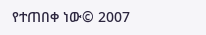የተጠበቀ ነው© 2007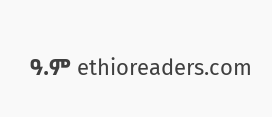ዓ.ም ethioreaders.com